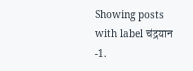Showing posts with label चंद्रयान -1.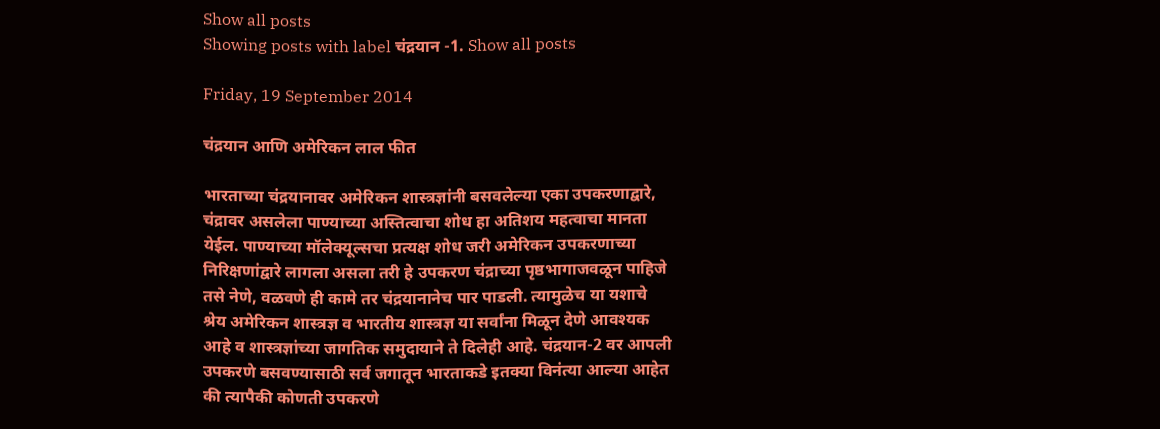Show all posts
Showing posts with label चंद्रयान -1. Show all posts

Friday, 19 September 2014

चंद्रयान आणि अमेरिकन लाल फीत

भारताच्या चंद्रयानावर अमेरिकन शास्त्रज्ञांनी बसवलेल्या एका उपकरणाद्वारे, चंद्रावर असलेला पाण्याच्या अस्तित्वाचा शोध हा अतिशय महत्वाचा मानता येईल. पाण्याच्या मॉलेक्यूल्सचा प्रत्यक्ष शोध जरी अमेरिकन उपकरणाच्या निरिक्षणांद्वारे लागला असला तरी हे उपकरण चंद्राच्या पृष्ठभागाजवळून पाहिजे तसे नेणे, वळवणे ही कामे तर चंद्रयानानेच पार पाडली. त्यामुळेच या यशाचे श्रेय अमेरिकन शास्त्रज्ञ व भारतीय शास्त्रज्ञ या सर्वांना मिळून देणे आवश्यक आहे व शास्त्रज्ञांच्या जागतिक समुदायाने ते दिलेही आहे. चंद्रयान-2 वर आपली उपकरणे बसवण्यासाठी सर्व जगातून भारताकडे इतक्या विनंत्या आल्या आहेत की त्यापैकी कोणती उपकरणे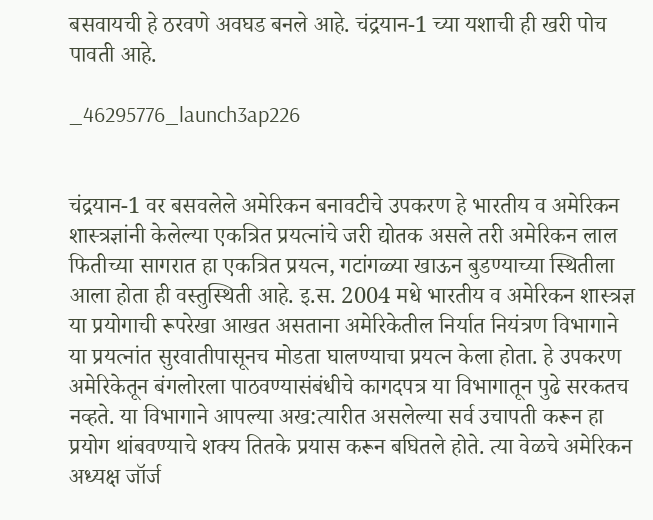बसवायची हे ठरवणे अवघड बनले आहे. चंद्रयान-1 च्या यशाची ही खरी पोच पावती आहे.

_46295776_launch3ap226


चंद्रयान-1 वर बसवलेले अमेरिकन बनावटीचे उपकरण हे भारतीय व अमेरिकन शास्त्रज्ञांनी केलेल्या एकत्रित प्रयत्नांचे जरी द्योतक असले तरी अमेरिकन लाल फितीच्या सागरात हा एकत्रित प्रयत्न, गटांगळ्या खाऊन बुडण्याच्या स्थितीला आला होता ही वस्तुस्थिती आहे. इ.स. 2004 मधे भारतीय व अमेरिकन शास्त्रज्ञ या प्रयोगाची रूपरेखा आखत असताना अमेरिकेतील निर्यात नियंत्रण विभागाने या प्रयत्नांत सुरवातीपासूनच मोडता घालण्याचा प्रयत्न केला होता. हे उपकरण अमेरिकेतून बंगलोरला पाठवण्यासंबंधीचे कागदपत्र या विभागातून पुढे सरकतच नव्हते. या विभागाने आपल्या अख:त्यारीत असलेल्या सर्व उचापती करून हा प्रयोग थांबवण्याचे शक्य तितके प्रयास करून बघितले होते. त्या वेळचे अमेरिकन अध्यक्ष जॉर्ज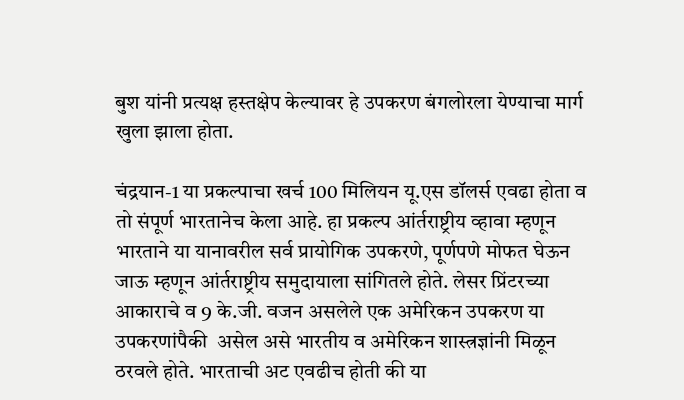बुश यांनी प्रत्यक्ष हस्तक्षेप केल्यावर हे उपकरण बंगलोरला येण्याचा मार्ग खुला झाला होता.

चंद्रयान-1 या प्रकल्पाचा खर्च 100 मिलियन यू.एस डॉलर्स एवढा होता व तो संपूर्ण भारतानेच केला आहे. हा प्रकल्प आंर्तराष्ट्रीय व्हावा म्हणून भारताने या यानावरील सर्व प्रायोगिक उपकरणे, पूर्णपणे मोफत घेऊन जाऊ म्हणून आंर्तराष्ट्रीय समुदायाला सांगितले होते. लेसर प्रिंटरच्या आकाराचे व 9 के.जी. वजन असलेले एक अमेरिकन उपकरण या उपकरणांपैकी  असेल असे भारतीय व अमेरिकन शास्त्रज्ञांनी मिळून ठरवले होते. भारताची अट एवढीच होती की या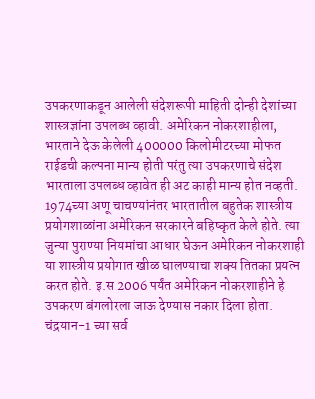उपकरणाकडून आलेली संदेशरूपी माहिती दोन्ही देशांच्या शास्त्रज्ञांना उपलब्ध व्हावी. अमेरिकन नोकरशाहीला,  भारताने देऊ केलेली 400000 किलोमीटरच्या मोफत  राईडची कल्पना मान्य होती परंतु त्या उपकरणाचे संदेश भारताला उपलब्ध व्हावेत ही अट काही मान्य होत नव्हती.
1974च्या अणू चाचण्यांनंतर भारतातील बहुतेक शास्त्रीय प्रयोगशाळांना अमेरिकन सरकारने बहिष्कृत केले होते. त्या जुन्या पुराण्या नियमांचा आधार घेऊन अमेरिकन नोकरशाही या शास्त्रीय प्रयोगात खीळ घालण्याचा शक्य तितका प्रयत्न करत होते. इ.स 2006 पर्यंत अमेरिकन नोकरशाहीने हे उपकरण बंगलोरला जाऊ देण्यास नकार दिला होता. चंद्रयान-1 च्या सर्व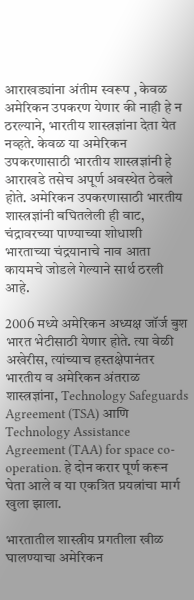आराखड्यांना अंतीम स्वरूप , केवळ अमेरिकन उपकरण येणार की नाही हे न ठरल्याने, भारतीय शास्त्रज्ञांना देता येत नव्हते. केवळ या अमेरिकन उपकरणासाठी भारतीय शास्त्रज्ञांनी हे आराखडे तसेच अपूर्ण अवस्थेत ठेवले होते. अमेरिकन उपकरणासाठी भारतीय शास्त्रज्ञांनी बघितलेली ही वाट, चंद्रावरच्या पाण्याच्या शोधाशी भारताच्या चंद्रयानाचे नाव आता कायमचे जोडले गेल्याने सार्थ ठरली आहे.

2006 मध्ये अमेरिकन अध्यक्ष जॉर्ज बुश भारत भेटीसाठी येणार होते. त्या वेळी अखेरीस, त्यांच्याच हस्तक्षेपानंतर भारतीय व अमेरिकन अंतराळ शास्त्रज्ञांना, Technology Safeguards Agreement (TSA) आणि Technology Assistance Agreement (TAA) for space co-operation. हे दोन करार पूर्ण करून घेता आले व या एकत्रित प्रयत्नांचा मार्ग खुला झाला.

भारतातील शास्त्रीय प्रगतीला खीळ घालण्याचा अमेरिकन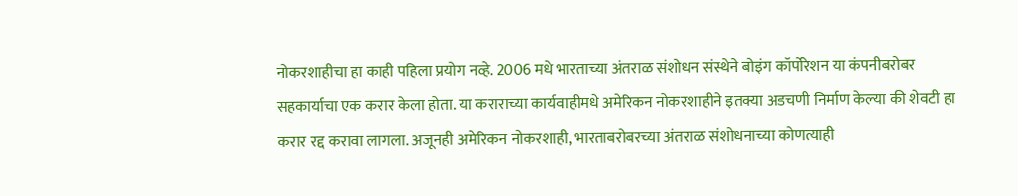नोकरशाहीचा हा काही पहिला प्रयोग नव्हे. 2006 मधे भारताच्या अंतराळ संशोधन संस्थेने बोइंग कॉर्पोरेशन या कंपनीबरोबर सहकार्याचा एक करार केला होता. या कराराच्या कार्यवाहीमधे अमेरिकन नोकरशाहीने इतक्या अडचणी निर्माण केल्या की शेवटी हा करार रद्द करावा लागला. अजूनही अमेरिकन नोकरशाही, भारताबरोबरच्या अंतराळ संशोधनाच्या कोणत्याही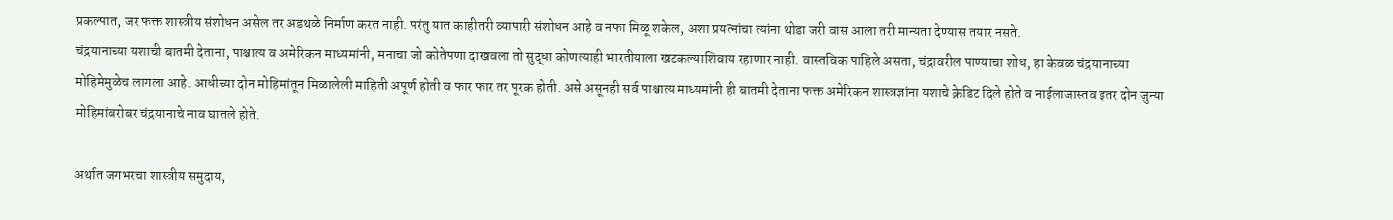प्रकल्पात, जर फक्त शास्त्रीय संशोधन असेल तर अडथळे निर्माण करत नाही. परंतु यात काहीतरी व्यापारी संशोधन आहे व नफा मिळू शकेल, अशा प्रयत्नांचा त्यांना थोडा जरी वास आला तरी मान्यता देण्यास तयार नसते.
चंद्रयानाच्या यशाची बातमी देताना, पाश्चात्य व अमेरिकन माध्यमांनी, मनाचा जो कोतेपणा दाखवला तो सुद्धा कोणत्याही भारतीयाला खटकल्याशिवाय रहाणार नाही. वास्तविक पाहिले असता, चंद्रावरील पाण्याचा शोध, हा केवळ चंद्रयानाच्या मोहिमेमुळेच लागला आहे. आधीच्या दोन मोहिमांतून मिळालेली माहिती अपूर्ण होती व फार फार तर पूरक होती. असे असूनही सर्व पाश्चात्य माध्यमांनी ही बातमी देताना फक्त अमेरिकन शास्त्रज्ञांना यशाचे क्रेडिट दिले होते व नाईलाजास्तव इतर दोन जुन्या मोहिमांबरोबर चंद्रयानाचे नाव घातले होते.

अर्थात जगभरचा शास्त्रीय समुदाय,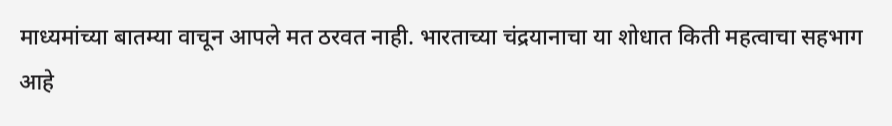माध्यमांच्या बातम्या वाचून आपले मत ठरवत नाही. भारताच्या चंद्रयानाचा या शोधात किती महत्वाचा सहभाग आहे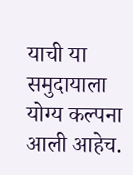याची या समुदायाला योग्य कल्पना आली आहेच.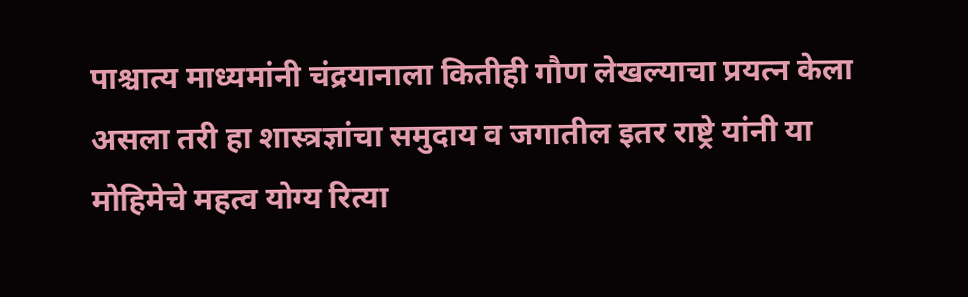पाश्चात्य माध्यमांनी चंद्रयानाला कितीही गौण लेखल्याचा प्रयत्न केला असला तरी हा शास्त्रज्ञांचा समुदाय व जगातील इतर राष्ट्रे यांनी या मोहिमेचे महत्व योग्य रित्या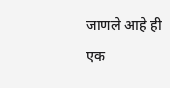जाणले आहे ही एक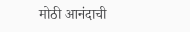मोठी आनंदाची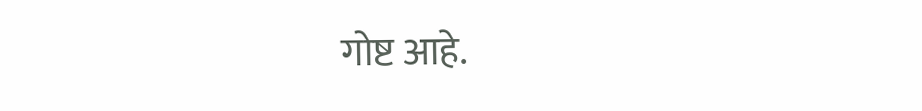गोष्ट आहे.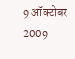9 ऑक्टोबर 2009